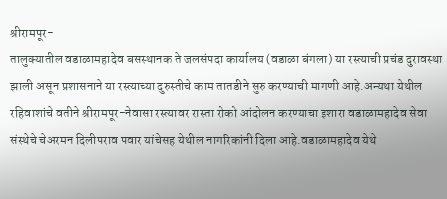श्रीरामपूर-
तालुक्यातील वडाळामहादेव बसस्थानक ते जलसंपदा कार्यालय (वडाळा बंगला) या रस्त्याची प्रचंड दुरावस्था झाली असून प्रशासनाने या रस्त्याच्या दुरुस्तीचे काम तातडीने सुरु करण्याची मागणी आहे.अन्यथा येथील रहिवाशांचे वतीने श्रीरामपूर-नेवासा रस्त्यावर रास्ता रोको आंदोलन करण्याचा इशारा वडाळामहादेव सेवा संस्थेचे चेअरमन दिलीपराव पवार यांचेसह येथील नागरिकांनी दिला आहे.वडाळामहादेव येथे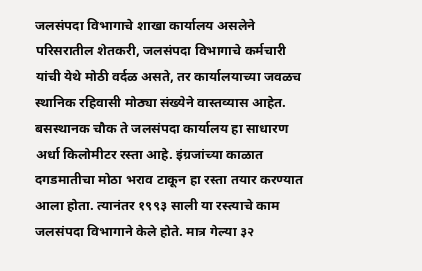जलसंपदा विभागाचे शाखा कार्यालय असलेने परिसरातील शेतकरी, जलसंपदा विभागाचे कर्मचारी यांची येथे मोठी वर्दळ असते, तर कार्यालयाच्या जवळच स्थानिक रहिवासी मोठ्या संख्येने वास्तव्यास आहेत. बसस्थानक चौक ते जलसंपदा कार्यालय हा साधारण अर्धा किलोमीटर रस्ता आहे. इंग्रजांच्या काळात दगडमातीचा मोठा भराव टाकून हा रस्ता तयार करण्यात आला होता. त्यानंतर १९९३ साली या रस्त्याचे काम जलसंपदा विभागाने केले होते. मात्र गेल्या ३२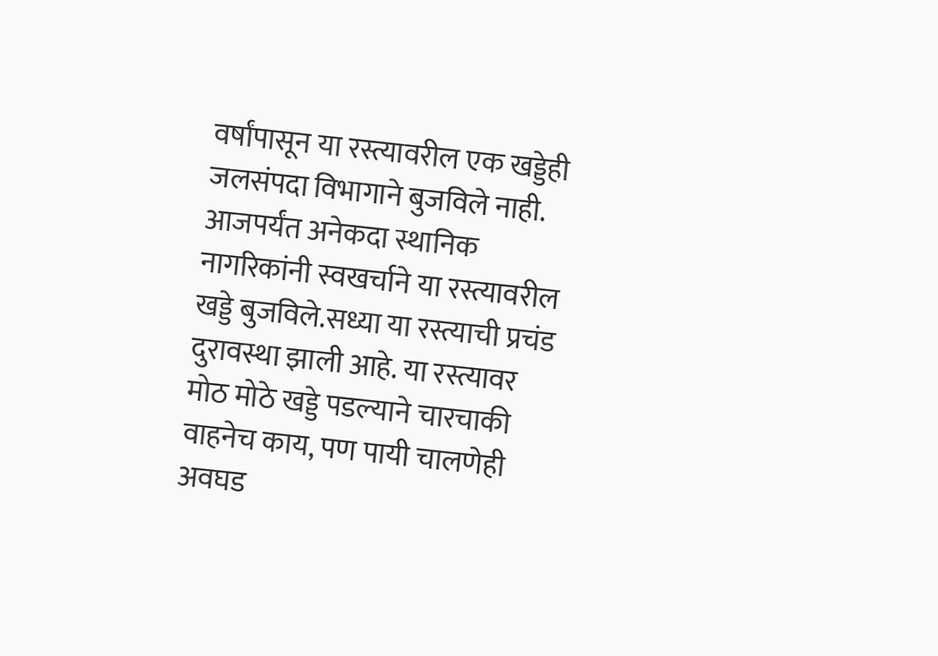वर्षांपासून या रस्त्यावरील एक खड्डेही जलसंपदा विभागाने बुजविले नाही. आजपर्यंत अनेकदा स्थानिक नागरिकांनी स्वखर्चाने या रस्त्यावरील खड्डे बुजविले.सध्या या रस्त्याची प्रचंड दुरावस्था झाली आहे. या रस्त्यावर मोठ मोठे खड्डे पडल्याने चारचाकी वाहनेच काय, पण पायी चालणेही अवघड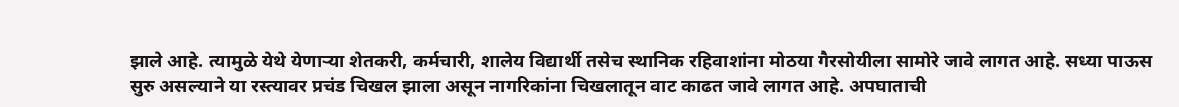झाले आहे. त्यामुळे येथे येणाऱ्या शेतकरी, कर्मचारी, शालेय विद्यार्थी तसेच स्थानिक रहिवाशांना मोठया गैरसोयीला सामोरे जावे लागत आहे. सध्या पाऊस सुरु असल्याने या रस्त्यावर प्रचंड चिखल झाला असून नागरिकांना चिखलातून वाट काढत जावे लागत आहे. अपघाताची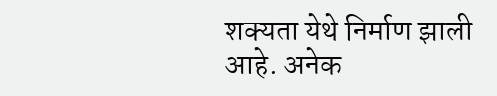शक्यता येथे निर्माण झाली आहे. अनेक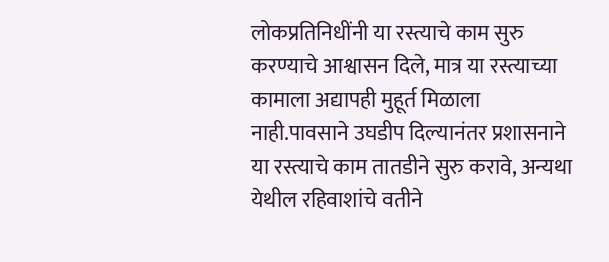लोकप्रतिनिधींनी या रस्त्याचे काम सुरु करण्याचे आश्वासन दिले, मात्र या रस्त्याच्या कामाला अद्यापही मुहूर्त मिळाला नाही.पावसाने उघडीप दिल्यानंतर प्रशासनाने या रस्त्याचे काम तातडीने सुरु करावे, अन्यथा येथील रहिवाशांचे वतीने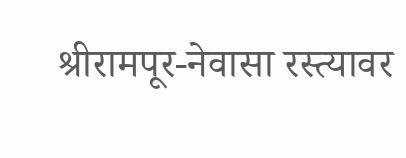श्रीरामपूर-नेवासा रस्त्यावर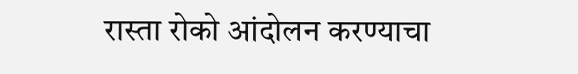रास्ता रोको आंदोलन करण्याचा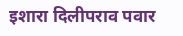इशारा दिलीपराव पवार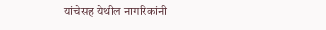यांचेसह येथील नागरिकांनी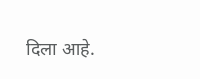दिला आहे.